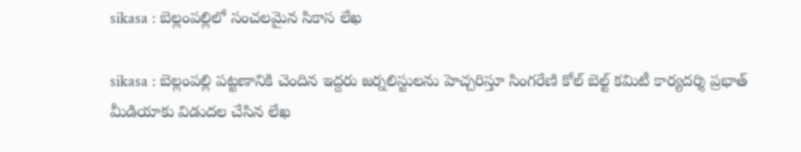sikasa : బెల్లంపల్లిలో సంచలమైన సికాస లేఖ

sikasa : బెల్లంపల్లి పట్టణానికి చెందిన ఇద్దరు జర్నలిస్టులను హెచ్చరిస్తూ సింగరేణి కోల్ బెల్ట్ కమిటీ కార్యదర్శి ప్రభాత్ మీడియాకు విడుదల చేసిన లేఖ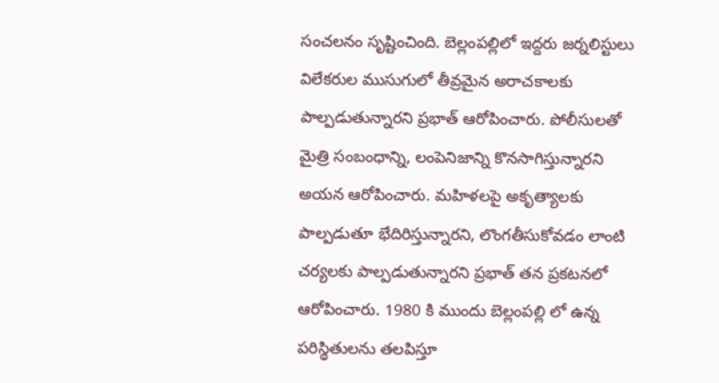సంచలనం సృష్టించింది. బెల్లంపల్లిలో ఇద్దరు జర్నలిస్టులు విలేకరుల ముసుగులో తీవ్రమైన అరాచకాలకు పాల్పడుతున్నారని ప్రభాత్ ఆరోపించారు. పోలీసులతో మైత్రి సంబంధాన్ని, లంపెనిజాన్ని కొనసాగిస్తున్నారని అయన ఆరోపించారు. మహిళలపై అకృత్యాలకు పాల్పడుతూ భేదిరిస్తున్నారని, లొంగతీసుకోవడం లాంటి చర్యలకు పాల్పడుతున్నారని ప్రభాత్ తన ప్రకటనలో ఆరోపించారు. 1980 కి ముందు బెల్లంపల్లి లో ఉన్న పరిస్థితులను తలపిస్తూ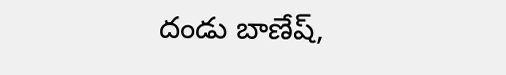దండు బాణేష్,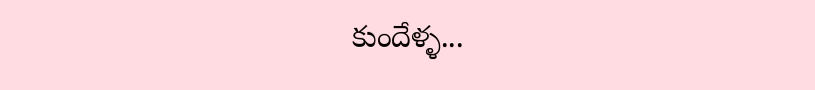కుందేళ్ళ...